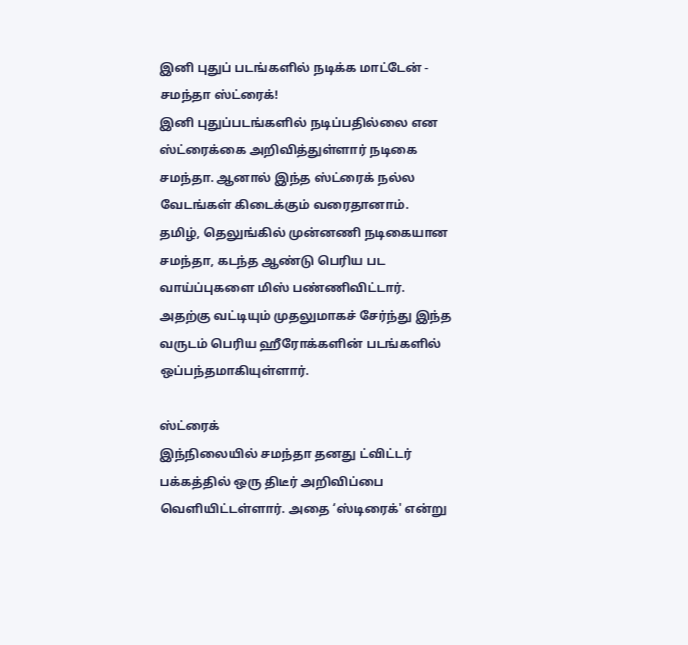இனி புதுப் படங்களில் நடிக்க மாட்டேன் - சமந்தா ஸ்ட்ரைக்!
இனி புதுப்படங்களில் நடிப்பதில்லை என ஸ்ட்ரைக்கை அறிவித்துள்ளார் நடிகை சமந்தா. ஆனால் இந்த ஸ்ட்ரைக் நல்ல வேடங்கள் கிடைக்கும் வரைதானாம்.
தமிழ், தெலுங்கில் முன்னணி நடிகையான சமந்தா, கடந்த ஆண்டு பெரிய பட வாய்ப்புகளை மிஸ் பண்ணிவிட்டார்.
அதற்கு வட்டியும் முதலுமாகச் சேர்ந்து இந்த வருடம் பெரிய ஹீரோக்களின் படங்களில் ஒப்பந்தமாகியுள்ளார்.

ஸ்ட்ரைக்
இந்நிலையில் சமந்தா தனது ட்விட்டர் பக்கத்தில் ஒரு திடீர் அறிவிப்பை வெளியிட்டள்ளார். அதை ‘ஸ்டிரைக்' என்று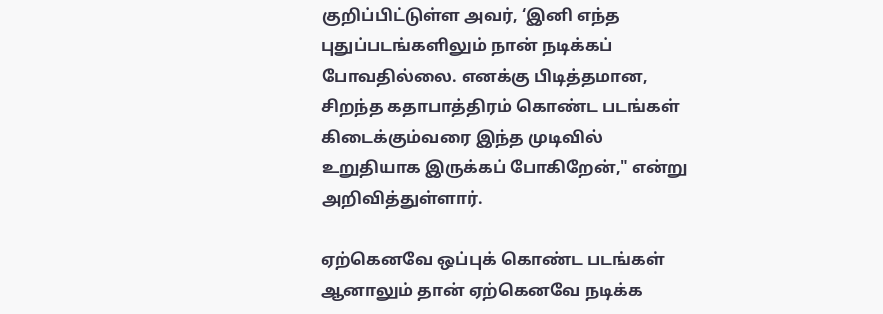குறிப்பிட்டுள்ள அவர், ‘இனி எந்த புதுப்படங்களிலும் நான் நடிக்கப் போவதில்லை. எனக்கு பிடித்தமான, சிறந்த கதாபாத்திரம் கொண்ட படங்கள் கிடைக்கும்வரை இந்த முடிவில் உறுதியாக இருக்கப் போகிறேன்," என்று அறிவித்துள்ளார்.

ஏற்கெனவே ஒப்புக் கொண்ட படங்கள்
ஆனாலும் தான் ஏற்கெனவே நடிக்க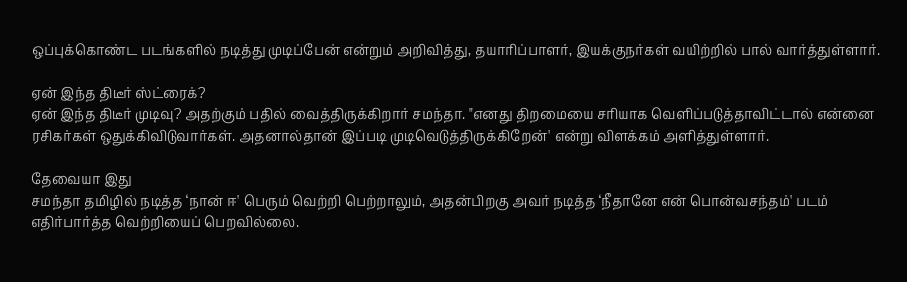ஒப்புக்கொண்ட படங்களில் நடித்து முடிப்பேன் என்றும் அறிவித்து, தயாரிப்பாளர், இயக்குநர்கள் வயிற்றில் பால் வார்த்துள்ளார்.

ஏன் இந்த திடீர் ஸ்ட்ரைக்?
ஏன் இந்த திடீர் முடிவு? அதற்கும் பதில் வைத்திருக்கிறார் சமந்தா. "எனது திறமையை சரியாக வெளிப்படுத்தாவிட்டால் என்னை ரசிகர்கள் ஒதுக்கிவிடுவார்கள். அதனால்தான் இப்படி முடிவெடுத்திருக்கிறேன்' என்று விளக்கம் அளித்துள்ளார்.

தேவையா இது
சமந்தா தமிழில் நடித்த ‘நான் ஈ' பெரும் வெற்றி பெற்றாலும், அதன்பிறகு அவர் நடித்த ‘நீதானே என் பொன்வசந்தம்' படம் எதிர்பார்த்த வெற்றியைப் பெறவில்லை.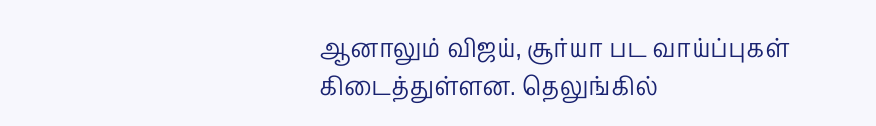ஆனாலும் விஜய், சூர்யா பட வாய்ப்புகள் கிடைத்துள்ளன. தெலுங்கில்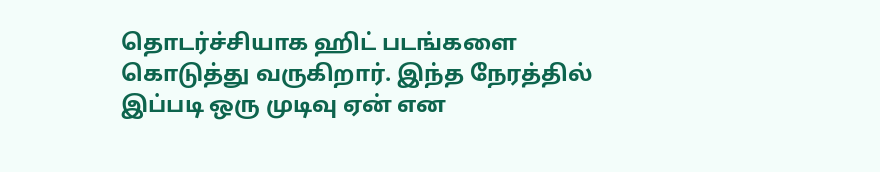தொடர்ச்சியாக ஹிட் படங்களை கொடுத்து வருகிறார். இந்த நேரத்தில் இப்படி ஒரு முடிவு ஏன் என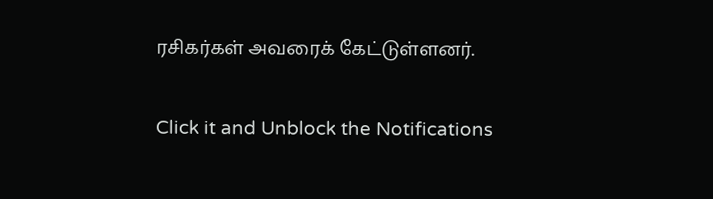ரசிகர்கள் அவரைக் கேட்டுள்ளனர்.


Click it and Unblock the Notifications